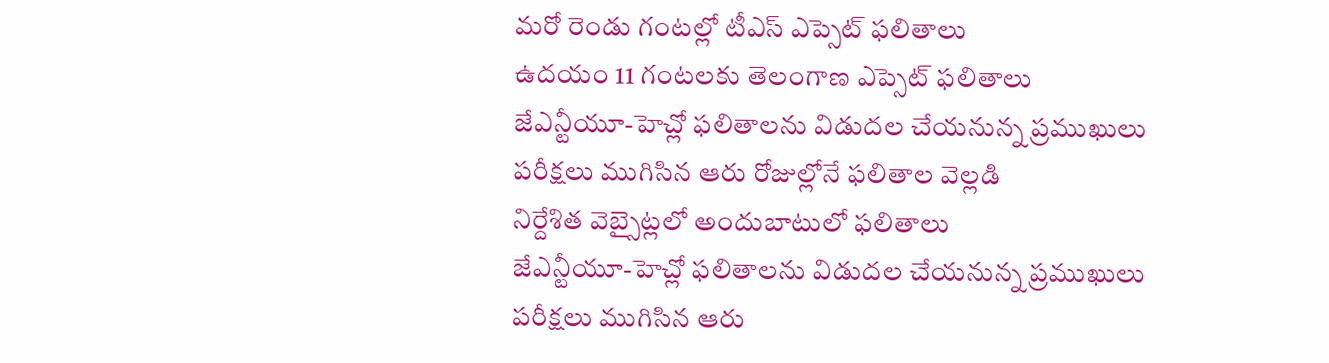మరో రెండు గంటల్లో టీఎస్ ఎప్సెట్ ఫలితాలు
ఉదయం 11 గంటలకు తెలంగాణ ఎప్సెట్ ఫలితాలు
జేఎన్టీయూ-హెచ్లో ఫలితాలను విడుదల చేయనున్న ప్రముఖులు
పరీక్షలు ముగిసిన ఆరు రోజుల్లోనే ఫలితాల వెల్లడి
నిర్దేశిత వెబ్సైట్లలో అందుబాటులో ఫలితాలు
జేఎన్టీయూ-హెచ్లో ఫలితాలను విడుదల చేయనున్న ప్రముఖులు
పరీక్షలు ముగిసిన ఆరు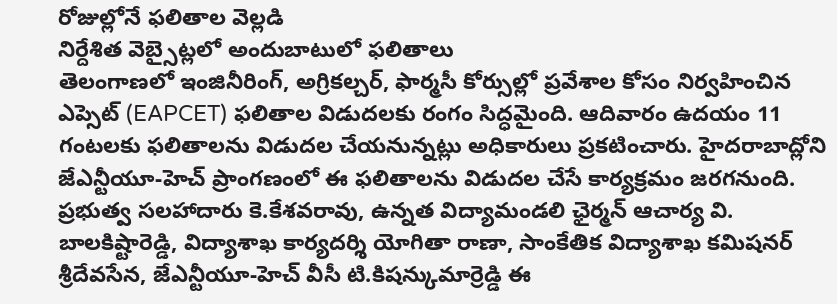రోజుల్లోనే ఫలితాల వెల్లడి
నిర్దేశిత వెబ్సైట్లలో అందుబాటులో ఫలితాలు
తెలంగాణలో ఇంజినీరింగ్, అగ్రికల్చర్, ఫార్మసీ కోర్సుల్లో ప్రవేశాల కోసం నిర్వహించిన ఎప్సెట్ (EAPCET) ఫలితాల విడుదలకు రంగం సిద్ధమైంది. ఆదివారం ఉదయం 11 గంటలకు ఫలితాలను విడుదల చేయనున్నట్లు అధికారులు ప్రకటించారు. హైదరాబాద్లోని జేఎన్టీయూ-హెచ్ ప్రాంగణంలో ఈ ఫలితాలను విడుదల చేసే కార్యక్రమం జరగనుంది.
ప్రభుత్వ సలహాదారు కె.కేశవరావు, ఉన్నత విద్యామండలి ఛైర్మన్ ఆచార్య వి. బాలకిష్టారెడ్డి, విద్యాశాఖ కార్యదర్శి యోగితా రాణా, సాంకేతిక విద్యాశాఖ కమిషనర్ శ్రీదేవసేన, జేఎన్టీయూ-హెచ్ వీసీ టి.కిషన్కుమార్రెడ్డి ఈ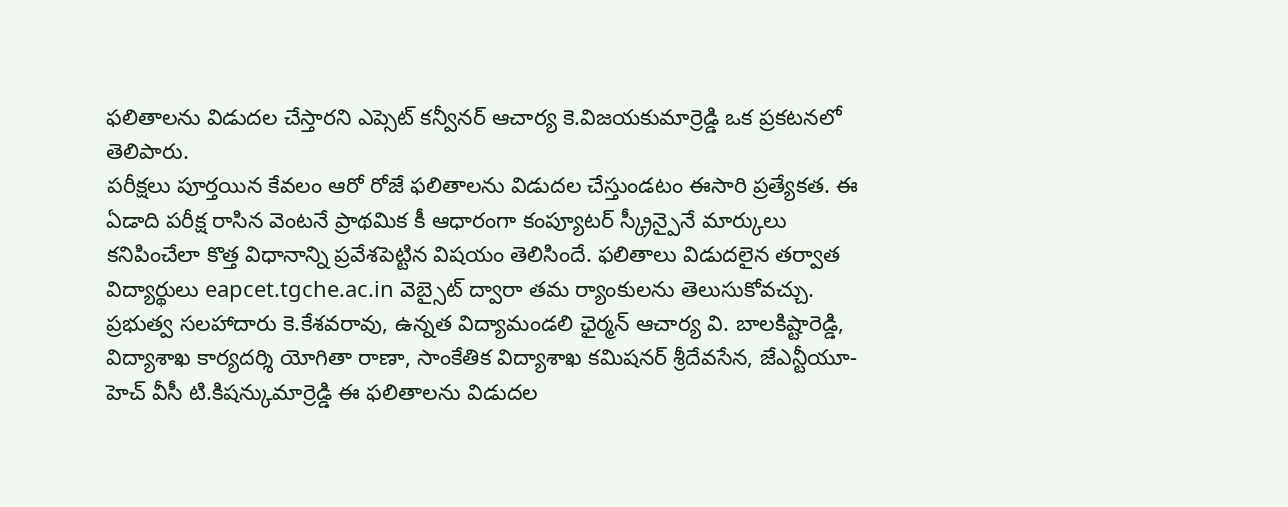ఫలితాలను విడుదల చేస్తారని ఎప్సెట్ కన్వీనర్ ఆచార్య కె.విజయకుమార్రెడ్డి ఒక ప్రకటనలో తెలిపారు.
పరీక్షలు పూర్తయిన కేవలం ఆరో రోజే ఫలితాలను విడుదల చేస్తుండటం ఈసారి ప్రత్యేకత. ఈ ఏడాది పరీక్ష రాసిన వెంటనే ప్రాథమిక కీ ఆధారంగా కంప్యూటర్ స్క్రీన్పైనే మార్కులు కనిపించేలా కొత్త విధానాన్ని ప్రవేశపెట్టిన విషయం తెలిసిందే. ఫలితాలు విడుదలైన తర్వాత విద్యార్థులు eapcet.tgche.ac.in వెబ్సైట్ ద్వారా తమ ర్యాంకులను తెలుసుకోవచ్చు.
ప్రభుత్వ సలహాదారు కె.కేశవరావు, ఉన్నత విద్యామండలి ఛైర్మన్ ఆచార్య వి. బాలకిష్టారెడ్డి, విద్యాశాఖ కార్యదర్శి యోగితా రాణా, సాంకేతిక విద్యాశాఖ కమిషనర్ శ్రీదేవసేన, జేఎన్టీయూ-హెచ్ వీసీ టి.కిషన్కుమార్రెడ్డి ఈ ఫలితాలను విడుదల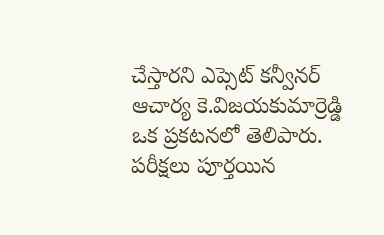చేస్తారని ఎప్సెట్ కన్వీనర్ ఆచార్య కె.విజయకుమార్రెడ్డి ఒక ప్రకటనలో తెలిపారు.
పరీక్షలు పూర్తయిన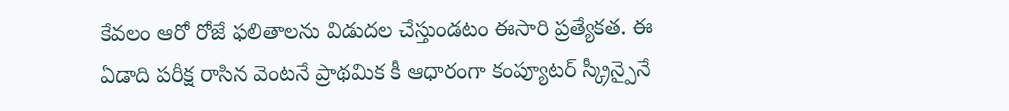కేవలం ఆరో రోజే ఫలితాలను విడుదల చేస్తుండటం ఈసారి ప్రత్యేకత. ఈ ఏడాది పరీక్ష రాసిన వెంటనే ప్రాథమిక కీ ఆధారంగా కంప్యూటర్ స్క్రీన్పైనే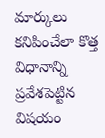మార్కులు కనిపించేలా కొత్త విధానాన్ని ప్రవేశపెట్టిన విషయం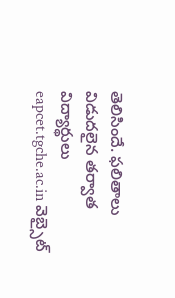తెలిసిందే. ఫలితాలు విడుదలైన తర్వాత విద్యార్థులు eapcet.tgche.ac.in వెబ్సైట్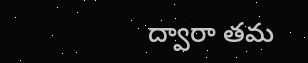ద్వారా తమ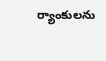ర్యాంకులను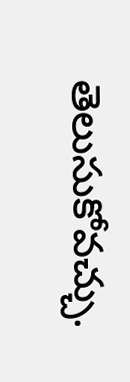తెలుసుకోవచ్చు.